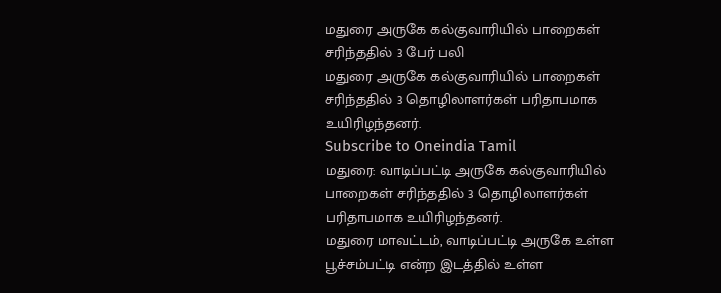மதுரை அருகே கல்குவாரியில் பாறைகள் சரிந்ததில் 3 பேர் பலி
மதுரை அருகே கல்குவாரியில் பாறைகள் சரிந்ததில் 3 தொழிலாளர்கள் பரிதாபமாக உயிரிழந்தனர்.
Subscribe to Oneindia Tamil
மதுரை: வாடிப்பட்டி அருகே கல்குவாரியில் பாறைகள் சரிந்ததில் 3 தொழிலாளர்கள் பரிதாபமாக உயிரிழந்தனர்.
மதுரை மாவட்டம், வாடிப்பட்டி அருகே உள்ள பூச்சம்பட்டி என்ற இடத்தில் உள்ள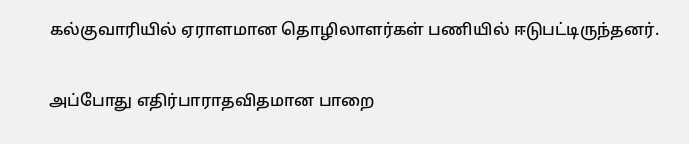கல்குவாரியில் ஏராளமான தொழிலாளர்கள் பணியில் ஈடுபட்டிருந்தனர்.

அப்போது எதிர்பாராதவிதமான பாறை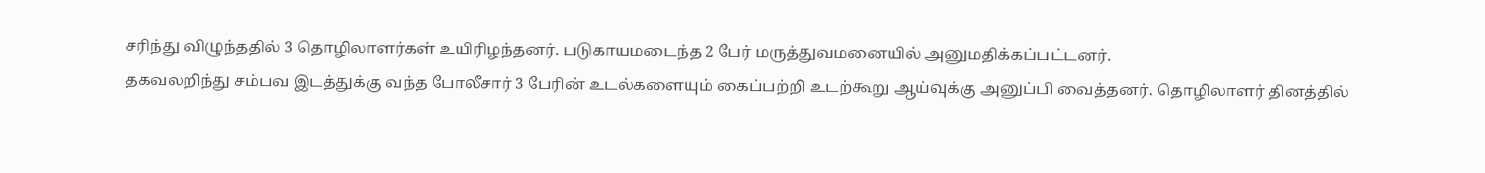சரிந்து விழுந்ததில் 3 தொழிலாளர்கள் உயிரிழந்தனர். படுகாயமடைந்த 2 பேர் மருத்துவமனையில் அனுமதிக்கப்பட்டனர்.
தகவலறிந்து சம்பவ இடத்துக்கு வந்த போலீசார் 3 பேரின் உடல்களையும் கைப்பற்றி உடற்கூறு ஆய்வுக்கு அனுப்பி வைத்தனர். தொழிலாளர் தினத்தில்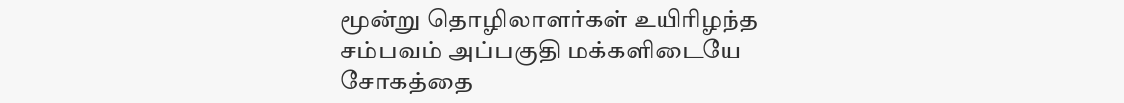மூன்று தொழிலாளர்கள் உயிரிழந்த சம்பவம் அப்பகுதி மக்களிடையே சோகத்தை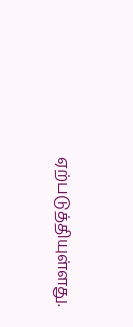ஏற்படுத்தியுள்ளது.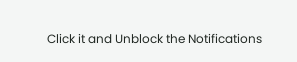Click it and Unblock the Notifications